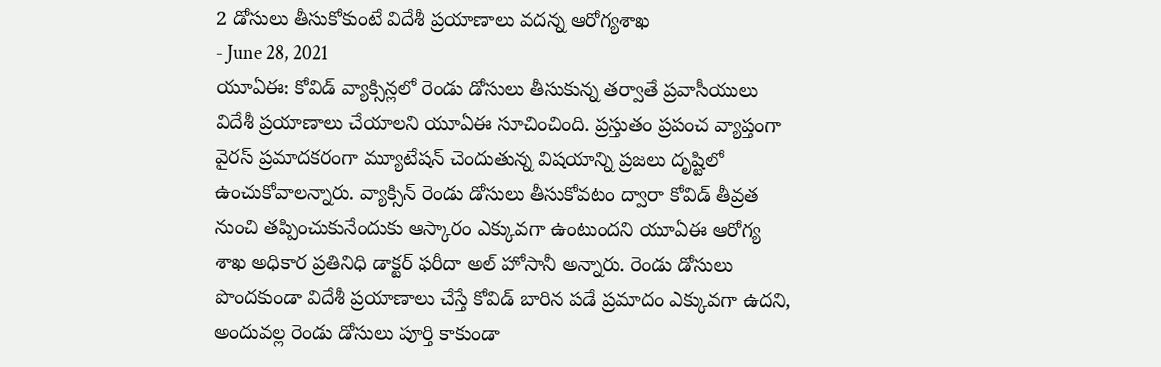2 డోసులు తీసుకోకుంటే విదేశీ ప్రయాణాలు వదన్న ఆరోగ్యశాఖ
- June 28, 2021
యూఏఈ: కోవిడ్ వ్యాక్సిన్లలో రెండు డోసులు తీసుకున్న తర్వాతే ప్రవాసీయులు విదేశీ ప్రయాణాలు చేయాలని యూఏఈ సూచించింది. ప్రస్తుతం ప్రపంచ వ్యాప్తంగా వైరస్ ప్రమాదకరంగా మ్యూటేషన్ చెందుతున్న విషయాన్ని ప్రజలు దృష్టిలో ఉంచుకోవాలన్నారు. వ్యాక్సిన్ రెండు డోసులు తీసుకోవటం ద్వారా కోవిడ్ తీవ్రత నుంచి తప్పించుకునేందుకు ఆస్కారం ఎక్కువగా ఉంటుందని యూఏఈ ఆరోగ్య శాఖ అధికార ప్రతినిధి డాక్టర్ ఫరీదా అల్ హోసానీ అన్నారు. రెండు డోసులు పొందకుండా విదేశీ ప్రయాణాలు చేస్తే కోవిడ్ బారిన పడే ప్రమాదం ఎక్కువగా ఉదని, అందువల్ల రెండు డోసులు పూర్తి కాకుండా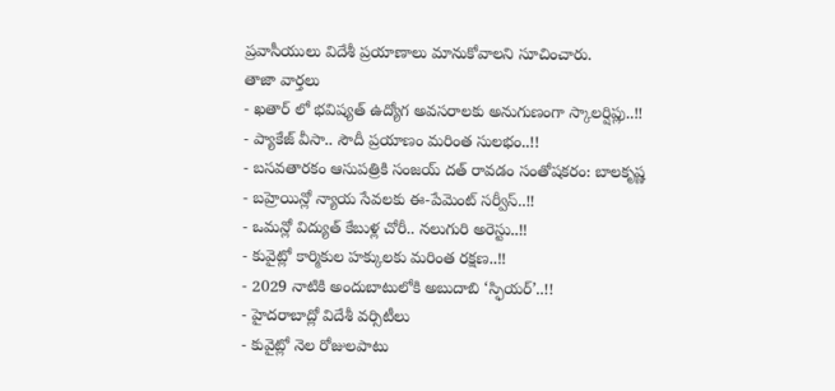ప్రవాసీయులు విదేశీ ప్రయాణాలు మానుకోవాలని సూచించారు.
తాజా వార్తలు
- ఖతార్ లో భవిష్యత్ ఉద్యోగ అవసరాలకు అనుగుణంగా స్కాలర్షిప్లు..!!
- ప్యాకేజ్ వీసా.. సౌదీ ప్రయాణం మరింత సులభం..!!
- బసవతారకం ఆసుపత్రికి సంజయ్ దత్ రావడం సంతోషకరం: బాలకృష్ణ
- బహ్రెయిన్లో న్యాయ సేవలకు ఈ-పేమెంట్ సర్వీస్..!!
- ఒమన్లో విద్యుత్ కేబుళ్ల చోరీ.. నలుగురి అరెస్టు..!!
- కువైట్లో కార్మికుల హక్కులకు మరింత రక్షణ..!!
- 2029 నాటికి అందుబాటులోకి అబుదాబి ‘స్ఫియర్’..!!
- హైదరాబాద్లో విదేశీ వర్సిటీలు
- కువైట్లో నెల రోజులపాటు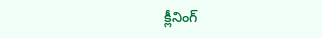క్లీనింగ్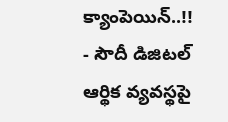క్యాంపెయిన్..!!
- సౌదీ డిజిటల్ ఆర్థిక వ్యవస్థపై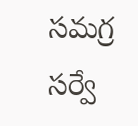సమగ్ర సర్వే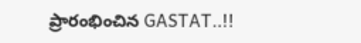ప్రారంభించిన GASTAT..!!